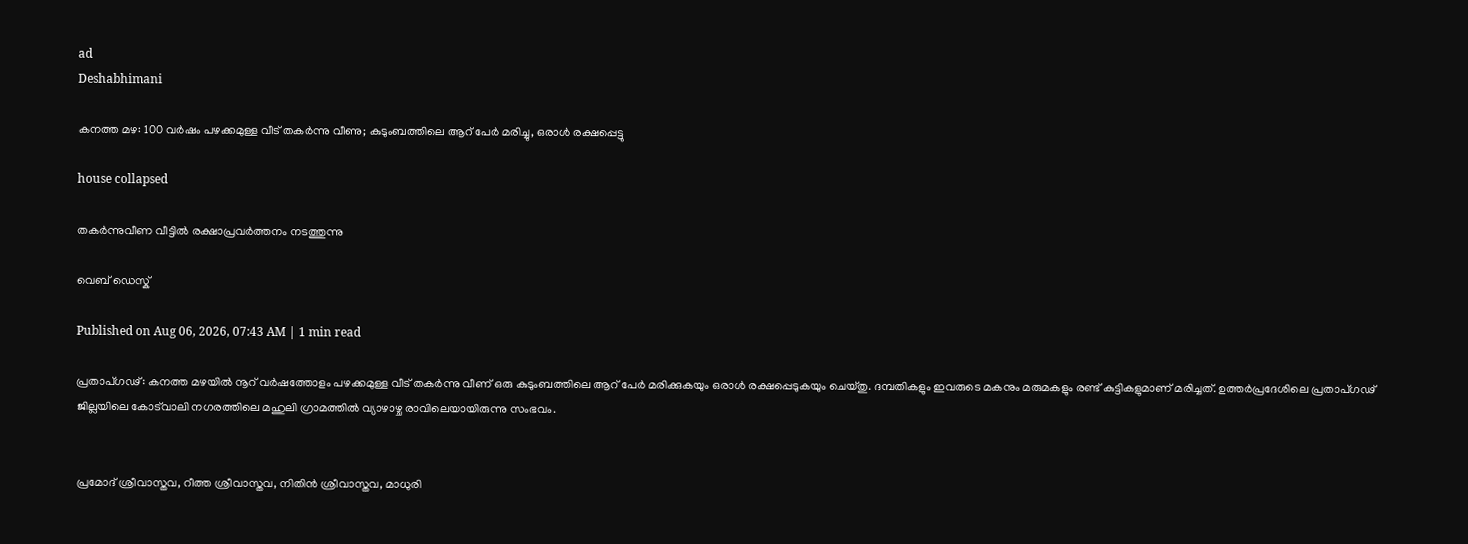ad
Deshabhimani

കനത്ത മഴ: 100 വർഷം പഴക്കമുള്ള വീട് തകർന്നു വീണു; കുടുംബത്തിലെ ആറ് പേർ മരിച്ചു, ഒരാൾ രക്ഷപ്പെട്ടു

house collapsed

തകര്‍ന്നുവീണ വീട്ടില്‍ രക്ഷാപ്രവര്‍ത്തനം നടത്തുന്നു

വെബ് ഡെസ്ക്

Published on Aug 06, 2026, 07:43 AM | 1 min read

പ്രതാപ്ഗഢ്: കനത്ത മഴയിൽ നൂറ് വർഷത്തോളം പഴക്കമുള്ള വീട് തകർന്നു വീണ് ഒരു കുടുംബത്തിലെ ആറ് പേർ മരിക്കുകയും ഒരാള്‍ രക്ഷപ്പെടുകയും ചെയ്തു. ദമ്പതികളും ഇവരുടെ മകനും മരുമകളും രണ്ട് കുട്ടികളുമാണ് മരിച്ചത്. ഉത്തർപ്രദേശിലെ പ്രതാപ്ഗഢ് ജില്ലയിലെ കോട്‌വാലി നഗരത്തിലെ മഹുലി ഗ്രാമത്തിൽ വ്യാഴാഴ്ച രാവിലെയായിരുന്നു സംഭവം.


പ്രമോദ് ശ്രീവാസ്തവ, റീത്ത ശ്രീവാസ്തവ, നിതിൻ ശ്രീവാസ്തവ, മാധുരി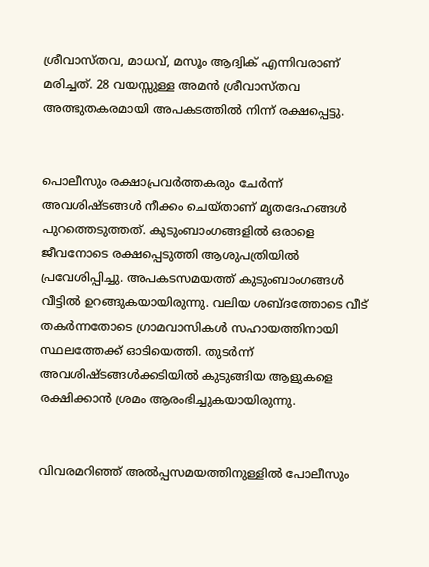ശ്രീവാസ്തവ, മാധവ്, മസൂം ആദ്വിക് എന്നിവരാണ് മരിച്ചത്. 28 വയസ്സുള്ള അമൻ ശ്രീവാസ്തവ അത്ഭുതകരമായി അപകടത്തിൽ നിന്ന് രക്ഷപ്പെട്ടു.


പൊലീസും രക്ഷാപ്രവർത്തകരും ചേർന്ന് അവശിഷ്ടങ്ങൾ നീക്കം ചെയ്താണ് മൃതദേഹങ്ങൾ പുറത്തെടുത്തത്. കുടുംബാംഗങ്ങളിൽ ഒരാളെ ജീവനോടെ രക്ഷപ്പെടുത്തി ആശുപത്രിയിൽ പ്രവേശിപ്പിച്ചു. അപകടസമയത്ത് കുടുംബാംഗങ്ങൾ വീട്ടിൽ ഉറങ്ങുകയായിരുന്നു. വലിയ ശബ്ദത്തോടെ വീട് തകർന്നതോടെ ഗ്രാമവാസികൾ സഹായത്തിനായി സ്ഥലത്തേക്ക് ഓടിയെത്തി. തുടർന്ന് അവശിഷ്ടങ്ങൾക്കടിയിൽ കുടുങ്ങിയ ആളുകളെ രക്ഷിക്കാൻ ശ്രമം ആരംഭിച്ചുകയായിരുന്നു.


വിവരമറിഞ്ഞ് അൽപ്പസമയത്തിനുള്ളിൽ പോലീസും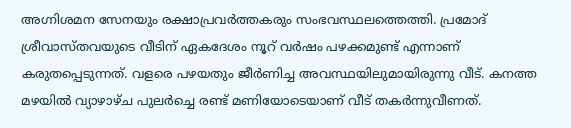അഗ്നിശമന സേനയും രക്ഷാപ്രവർത്തകരും സംഭവസ്ഥലത്തെത്തി. പ്രമോദ് ശ്രീവാസ്തവയുടെ വീടിന് ഏകദേശം നൂറ് വർഷം പഴക്കമുണ്ട് എന്നാണ് കരുതപ്പെടുന്നത്. വളരെ പഴയതും ജീർണിച്ച അവസ്ഥയിലുമായിരുന്നു വീട്. കനത്ത മഴയിൽ വ്യാഴാഴ്ച പുലർച്ചെ രണ്ട് മണിയോടെയാണ് വീട് തകർന്നുവീണത്.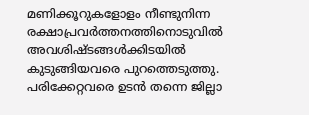മണിക്കൂറുകളോളം നീണ്ടുനിന്ന രക്ഷാപ്രവർത്തനത്തിനൊടുവിൽ അവശിഷ്ടങ്ങൾക്കിടയിൽ കുടുങ്ങിയവരെ പുറത്തെടുത്തു. പരിക്കേറ്റവരെ ഉടൻ തന്നെ ജില്ലാ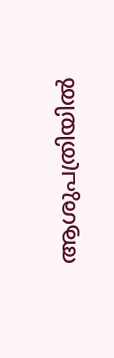ആശുപത്രിയിൽ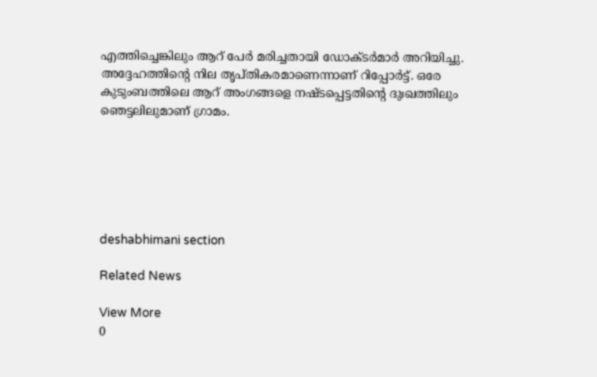എത്തിച്ചെങ്കിലും ആറ് പേർ മരിച്ചതായി ഡോക്ടർമാർ അറിയിച്ചു. അദ്ദേഹത്തിന്റെ നില തൃപ്തികരമാണെന്നാണ് റിപ്പോർട്ട്. ഒരേ കുടുംബത്തിലെ ആറ് അംഗങ്ങളെ നഷ്ടപ്പെട്ടതിന്റെ ദുഃഖത്തിലും ഞെട്ടലിലുമാണ് ഗ്രാമം.






deshabhimani section

Related News

View More
0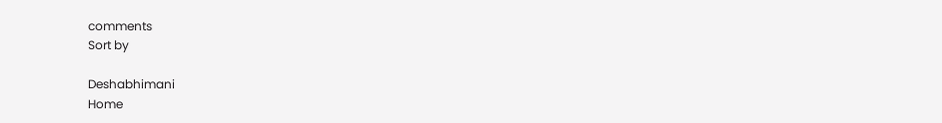comments
Sort by

Deshabhimani
Home